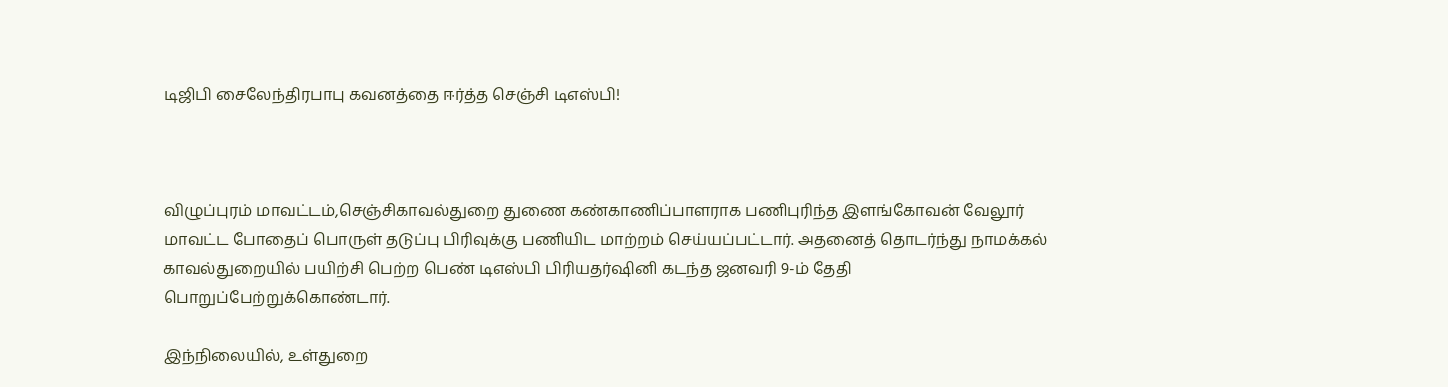டிஜிபி சைலேந்திரபாபு கவனத்தை ஈர்த்த செஞ்சி டிஎஸ்பி!



விழுப்புரம் மாவட்டம்,செஞ்சிகாவல்துறை துணை கண்காணிப்பாளராக பணிபுரிந்த இளங்கோவன் வேலூர் மாவட்ட போதைப் பொருள் தடுப்பு பிரிவுக்கு பணியிட மாற்றம் செய்யப்பட்டார். அதனைத் தொடர்ந்து நாமக்கல் காவல்துறையில் பயிற்சி பெற்ற பெண் டிஎஸ்பி பிரியதர்ஷினி கடந்த ஜனவரி 9-ம் தேதி பொறுப்பேற்றுக்கொண்டார்.

இந்நிலையில், உள்துறை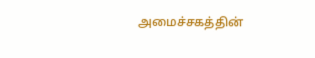அமைச்சகத்தின்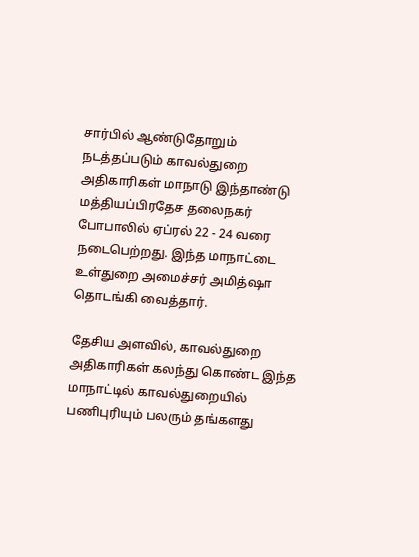சார்பில் ஆண்டுதோறும் நடத்தப்படும் காவல்துறை அதிகாரிகள் மாநாடு இந்தாண்டு மத்தியப்பிரதேச தலைநகர் போபாலில் ஏப்ரல் 22 - 24 வரை நடைபெற்றது. இந்த மாநாட்டை உள்துறை அமைச்சர் அமித்ஷா தொடங்கி வைத்தார்.

தேசிய அளவில், காவல்துறை அதிகாரிகள் கலந்து கொண்ட இந்த மாநாட்டில் காவல்துறையில் பணிபுரியும் பலரும் தங்களது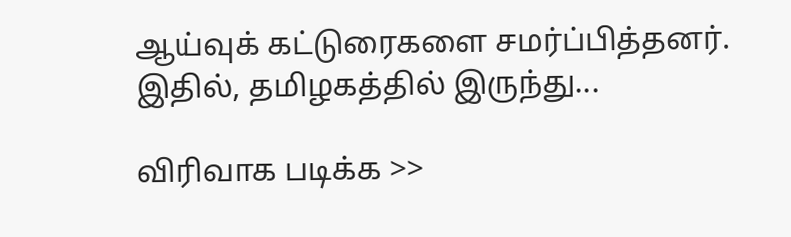ஆய்வுக் கட்டுரைகளை சமர்ப்பித்தனர். இதில், தமிழகத்தில் இருந்து...

விரிவாக படிக்க >>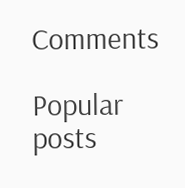Comments

Popular posts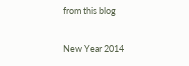from this blog

New Year 2014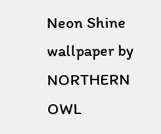Neon Shine wallpaper by NORTHERN OWL